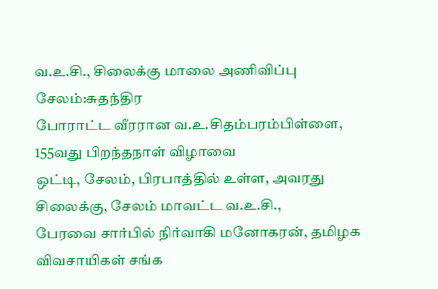வ.உ.சி., சிலைக்கு மாலை அணிவிப்பு
சேலம்:சுதந்திர
போராட்ட வீரரான வ.உ.சிதம்பரம்பிள்ளை, 155வது பிறந்தநாள் விழாவை
ஒட்டி, சேலம், பிரபாத்தில் உள்ள, அவரது சிலைக்கு, சேலம் மாவட்ட வ.உ.சி.,
பேரவை சார்பில் நிர்வாகி மனோகரன், தமிழக விவசாயிகள் சங்க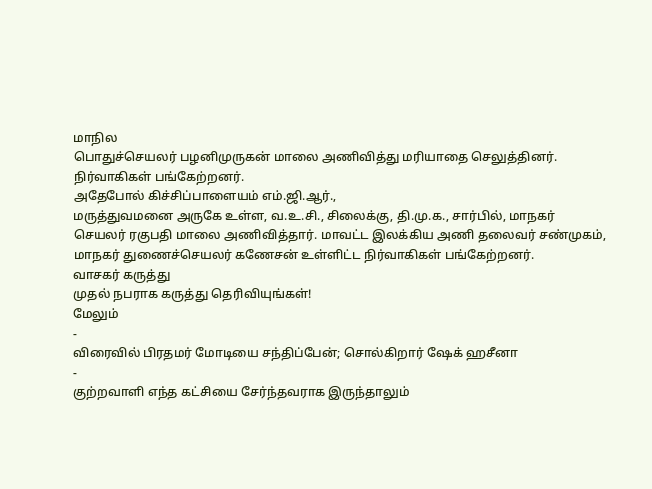மாநில
பொதுச்செயலர் பழனிமுருகன் மாலை அணிவித்து மரியாதை செலுத்தினர்.
நிர்வாகிகள் பங்கேற்றனர்.
அதேபோல் கிச்சிப்பாளையம் எம்.ஜி.ஆர்.,
மருத்துவமனை அருகே உள்ள, வ.உ.சி., சிலைக்கு, தி.மு.க., சார்பில், மாநகர்
செயலர் ரகுபதி மாலை அணிவித்தார். மாவட்ட இலக்கிய அணி தலைவர் சண்முகம்,
மாநகர் துணைச்செயலர் கணேசன் உள்ளிட்ட நிர்வாகிகள் பங்கேற்றனர்.
வாசகர் கருத்து
முதல் நபராக கருத்து தெரிவியுங்கள்!
மேலும்
-
விரைவில் பிரதமர் மோடியை சந்திப்பேன்; சொல்கிறார் ஷேக் ஹசீனா
-
குற்றவாளி எந்த கட்சியை சேர்ந்தவராக இருந்தாலும்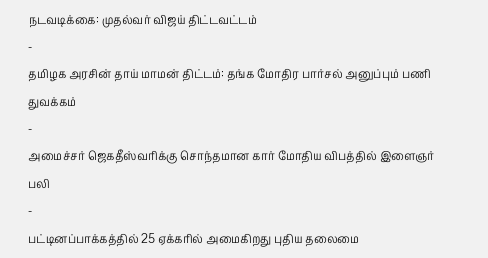நடவடிக்கை: முதல்வர் விஜய் திட்டவட்டம்
-
தமிழக அரசின் தாய் மாமன் திட்டம்: தங்க மோதிர பார்சல் அனுப்பும் பணி துவக்கம்
-
அமைச்சர் ஜெகதீஸ்வரிக்கு சொந்தமான கார் மோதிய விபத்தில் இளைஞர் பலி
-
பட்டினப்பாக்கத்தில் 25 ஏக்கரில் அமைகிறது புதிய தலைமை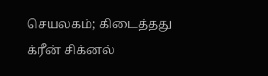செயலகம்; கிடைத்தது க்ரீன் சிக்னல்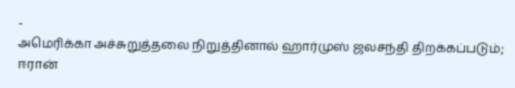-
அமெரிக்கா அச்சுறுத்தலை நிறுத்தினால் ஹார்முஸ் ஜலசந்தி திறக்கப்படும்; ஈரான்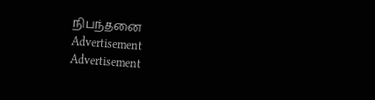நிபந்தனை
Advertisement
Advertisement